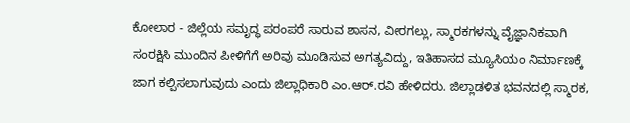ಕೋಲಾರ - ಜಿಲ್ಲೆಯ ಸಮೃದ್ಧ ಪರಂಪರೆ ಸಾರುವ ಶಾಸನ, ವೀರಗಲ್ಲು, ಸ್ಮಾರಕಗಳನ್ನು ವೈಜ್ಞಾನಿಕವಾಗಿ ಸಂರಕ್ಷಿಸಿ ಮುಂದಿನ ಪೀಳಿಗೆಗೆ ಅರಿವು ಮೂಡಿಸುವ ಅಗತ್ಯವಿದ್ದು, ಇತಿಹಾಸದ ಮ್ಯೂಸಿಯಂ ನಿರ್ಮಾಣಕ್ಕೆ ಜಾಗ ಕಲ್ಪಿಸಲಾಗುವುದು ಎಂದು ಜಿಲ್ಲಾಧಿಕಾರಿ ಎಂ.ಆರ್.ರವಿ ಹೇಳಿದರು. ಜಿಲ್ಲಾಡಳಿತ ಭವನದಲ್ಲಿ ಸ್ಮಾರಕ,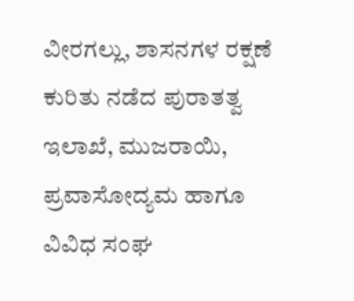ವೀರಗಲ್ಲು, ಶಾಸನಗಳ ರಕ್ಷಣೆ ಕುರಿತು ನಡೆದ ಪುರಾತತ್ವ ಇಲಾಖೆ, ಮುಜರಾಯಿ, ಪ್ರವಾಸೋದ್ಯಮ ಹಾಗೂ ವಿವಿಧ ಸಂಘ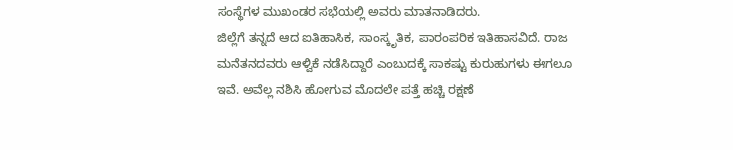ಸಂಸ್ಥೆಗಳ ಮುಖಂಡರ ಸಭೆಯಲ್ಲಿ ಅವರು ಮಾತನಾಡಿದರು.
ಜಿಲ್ಲೆಗೆ ತನ್ನದೆ ಆದ ಐತಿಹಾಸಿಕ, ಸಾಂಸ್ಕೃತಿಕ, ಪಾರಂಪರಿಕ ಇತಿಹಾಸವಿದೆ. ರಾಜ ಮನೆತನದವರು ಆಳ್ವಿಕೆ ನಡೆಸಿದ್ದಾರೆ ಎಂಬುದಕ್ಕೆ ಸಾಕಷ್ಟು ಕುರುಹುಗಳು ಈಗಲೂ ಇವೆ. ಅವೆಲ್ಲ ನಶಿಸಿ ಹೋಗುವ ಮೊದಲೇ ಪತ್ತೆ ಹಚ್ಚಿ ರಕ್ಷಣೆ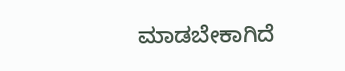ಮಾಡಬೇಕಾಗಿದೆ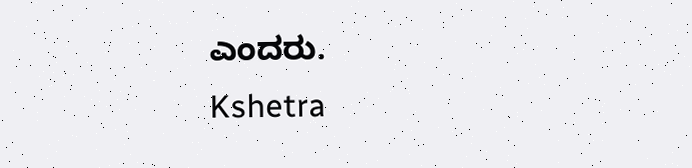ಎಂದರು.
Kshetra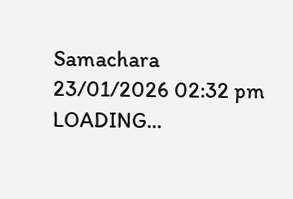Samachara
23/01/2026 02:32 pm
LOADING...